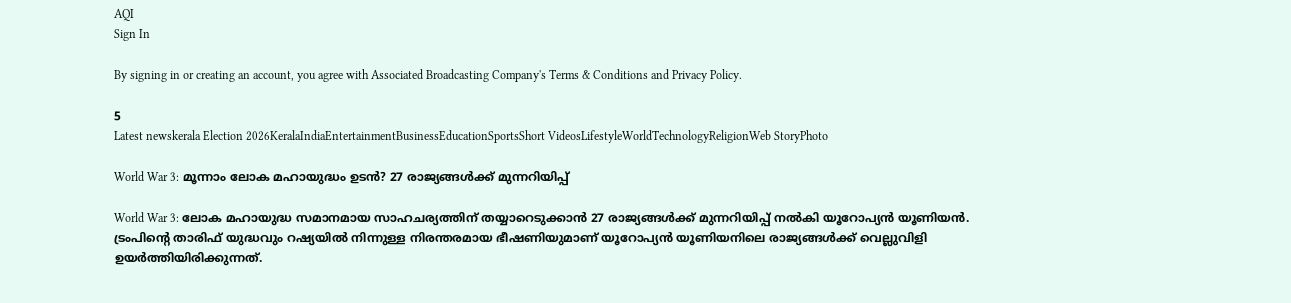AQI
Sign In

By signing in or creating an account, you agree with Associated Broadcasting Company's Terms & Conditions and Privacy Policy.

5
Latest newskerala Election 2026KeralaIndiaEntertainmentBusinessEducationSportsShort VideosLifestyleWorldTechnologyReligionWeb StoryPhoto

World War 3: മൂന്നാം ലോക മഹായുദ്ധം ഉടൻ? 27 രാജ്യങ്ങൾക്ക് മുന്നറിയിപ്പ്

World War 3: ലോക മഹായുദ്ധ സമാനമായ സാഹചര്യത്തിന് തയ്യാറെടുക്കാൻ 27 രാജ്യങ്ങൾക്ക് മുന്നറിയിപ്പ് നൽകി യൂറോപ്യൻ യൂണിയൻ. ട്രംപിന്റെ താരിഫ് യുദ്ധവും റഷ്യയിൽ നിന്നുള്ള നിരന്തരമായ ഭീഷണിയുമാണ് യൂറോപ്യൻ യൂണിയനിലെ രാജ്യങ്ങൾക്ക് വെല്ലുവിളി ഉയർത്തിയിരിക്കുന്നത്.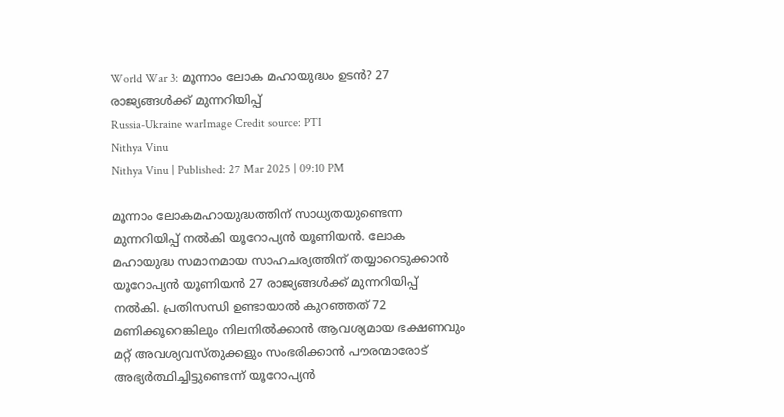World War 3: മൂന്നാം ലോക മഹായുദ്ധം ഉടൻ? 27 രാജ്യങ്ങൾക്ക് മുന്നറിയിപ്പ്
Russia-Ukraine warImage Credit source: PTI
Nithya Vinu
Nithya Vinu | Published: 27 Mar 2025 | 09:10 PM

മൂന്നാം ലോകമഹായുദ്ധത്തിന് സാധ്യതയുണ്ടെന്ന മുന്നറിയിപ്പ് നൽകി യൂറോപ്യൻ യൂണിയൻ. ലോക മഹായുദ്ധ സമാനമായ സാഹചര്യത്തിന് തയ്യാറെടുക്കാൻ യൂറോപ്യൻ യൂണിയൻ 27 രാജ്യങ്ങൾക്ക് മുന്നറിയിപ്പ് നൽകി. പ്രതിസന്ധി ഉണ്ടായാൽ കുറഞ്ഞത് 72 മണിക്കൂറെങ്കിലും നിലനിൽക്കാൻ ആവശ്യമായ ഭക്ഷണവും മറ്റ് അവശ്യവസ്തുക്കളും സംഭരിക്കാൻ പൗരന്മാരോട് അഭ്യർത്ഥിച്ചിട്ടുണ്ടെന്ന് യൂറോപ്യൻ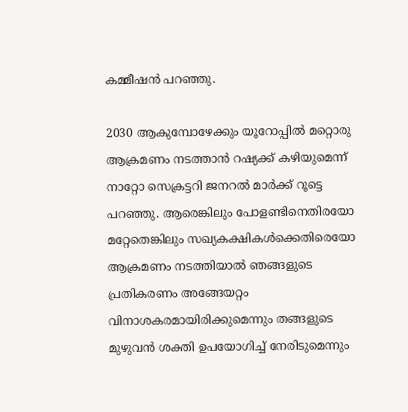കമ്മീഷൻ പറഞ്ഞു.

2030 ആകുമ്പോഴേക്കും യൂറോപ്പിൽ മറ്റൊരു ആക്രമണം നടത്താൻ റഷ്യക്ക് കഴിയുമെന്ന് നാറ്റോ സെക്രട്ടറി ജനറൽ മാർക്ക് റൂട്ടെ പറഞ്ഞു. ആരെങ്കിലും പോളണ്ടിനെതിരയോ മറ്റേതെങ്കിലും സഖ്യകക്ഷികൾക്കെതിരെയോ ആക്രമണം നടത്തിയാൽ ഞങ്ങളുടെ പ്രതികരണം അങ്ങേയറ്റം വിനാശകരമായിരിക്കുമെന്നും തങ്ങളുടെ മുഴുവൻ ശക്തി ഉപയോഗിച്ച് നേരിടുമെന്നും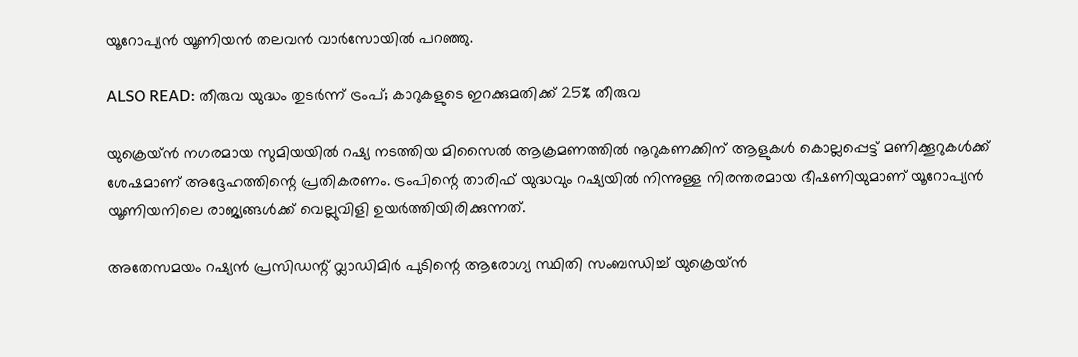യൂറോപ്യൻ യൂണിയൻ തലവൻ വാർസോയിൽ പറഞ്ഞു.

ALSO READ: തീരുവ യുദ്ധം തുടര്‍ന്ന് ട്രംപ്; കാറുകളുടെ ഇറക്കുമതിക്ക് 25% തീരുവ

യുക്രെയ്ൻ നഗരമായ സുമിയയിൽ റഷ്യ നടത്തിയ മിസൈൽ ആക്രമണത്തിൽ നൂറുകണക്കിന് ആളുകൾ കൊല്ലപ്പെട്ട് മണിക്കൂറുകൾക്ക് ശേഷമാണ് അദ്ദേഹത്തിന്റെ പ്രതികരണം. ട്രംപിന്റെ താരിഫ് യുദ്ധവും റഷ്യയിൽ നിന്നുള്ള നിരന്തരമായ ഭീഷണിയുമാണ് യൂറോപ്യൻ യൂണിയനിലെ രാജ്യങ്ങൾക്ക് വെല്ലുവിളി ഉയർത്തിയിരിക്കുന്നത്.

അതേസമയം റഷ്യൻ പ്രസിഡന്റ് വ്ലാഡിമി‍ർ പുടിന്റെ ആരോഗ്യ സ്ഥിതി സംബന്ധിച്ച് യുക്രെയ്ൻ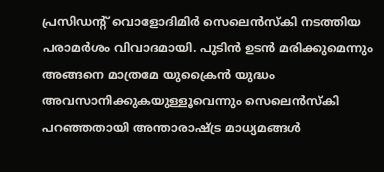പ്രസിഡന്റ് വൊളോദിമിർ സെലെൻസ്കി നടത്തിയ പരാമർശം വിവാദമായി. പുടിൻ ഉടൻ മരിക്കുമെന്നും അങ്ങനെ മാത്രമേ യുക്രൈൻ യുദ്ധം അവസാനിക്കുകയുള്ളൂവെന്നും സെലെൻസ്കി പറഞ്ഞതായി അന്താരാഷ്ട്ര മാധ്യമങ്ങൾ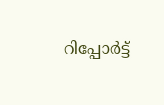റിപ്പോർട്ട്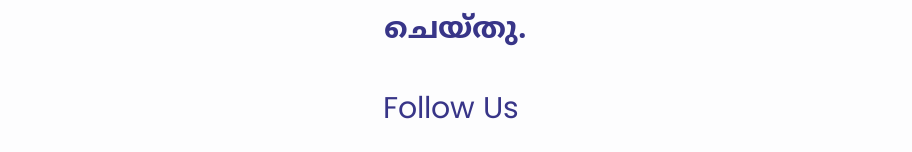ചെയ്തു.

Follow Us